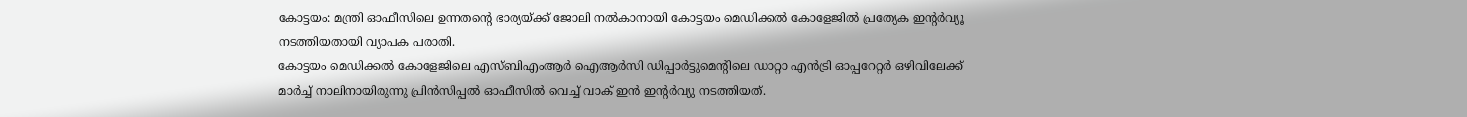കോട്ടയം: മന്ത്രി ഓഫീസിലെ ഉന്നതൻ്റെ ഭാര്യയ്ക്ക് ജോലി നൽകാനായി കോട്ടയം മെഡിക്കൽ കോളേജിൽ പ്രത്യേക ഇൻ്റർവ്യൂ നടത്തിയതായി വ്യാപക പരാതി.
കോട്ടയം മെഡിക്കൽ കോളേജിലെ എസ്ബിഎംആർ ഐആർസി ഡിപ്പാർട്ടുമെന്റിലെ ഡാറ്റാ എൻട്രി ഓപ്പറേറ്റർ ഒഴിവിലേക്ക് മാർച്ച് നാലിനായിരുന്നു പ്രിൻസിപ്പൽ ഓഫീസിൽ വെച്ച് വാക് ഇൻ ഇന്റർവ്യു നടത്തിയത്.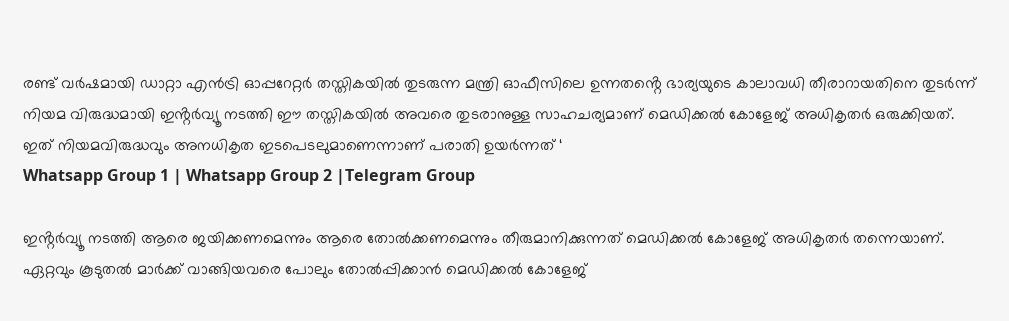രണ്ട് വർഷമായി ഡാറ്റാ എൻട്രി ഓപ്പറേറ്റർ തസ്തികയിൽ തുടരുന്ന മന്ത്രി ഓഫീസിലെ ഉന്നതൻ്റെ ഭാര്യയുടെ കാലാവധി തീരാറായതിനെ തുടർന്ന് നിയമ വിരുദ്ധമായി ഇൻ്റർവ്യൂ നടത്തി ഈ തസ്തികയിൽ അവരെ തുടരാനുള്ള സാഹചര്യമാണ് മെഡിക്കൽ കോളേജ് അധികൃതർ ഒരുക്കിയത്. ഇത് നിയമവിരുദ്ധവും അനധികൃത ഇടപെടലുമാണെന്നാണ് പരാതി ഉയർന്നത് ‘
Whatsapp Group 1 | Whatsapp Group 2 |Telegram Group

ഇൻ്റർവ്യൂ നടത്തി ആരെ ജയിക്കണമെന്നും ആരെ തോൽക്കണമെന്നും തീരുമാനിക്കുന്നത് മെഡിക്കൽ കോളേജ് അധികൃതർ തന്നെയാണ്. ഏറ്റവും കൂടുതൽ മാർക്ക് വാങ്ങിയവരെ പോലും തോൽപ്പിക്കാൻ മെഡിക്കൽ കോളേജ്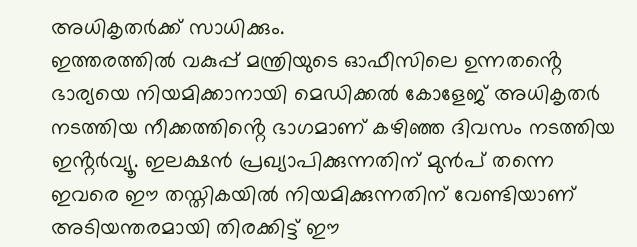അധികൃതർക്ക് സാധിക്കും.
ഇത്തരത്തിൽ വകുപ്പ് മന്ത്രിയുടെ ഓഫീസിലെ ഉന്നതൻ്റെ ഭാര്യയെ നിയമിക്കാനായി മെഡിക്കൽ കോളേജ് അധികൃതർ നടത്തിയ നീക്കത്തിൻ്റെ ഭാഗമാണ് കഴിഞ്ഞ ദിവസം നടത്തിയ ഇൻ്റർവ്യൂ. ഇലക്ഷൻ പ്രഖ്യാപിക്കുന്നതിന് മുൻപ് തന്നെ ഇവരെ ഈ തസ്തികയിൽ നിയമിക്കുന്നതിന് വേണ്ടിയാണ് അടിയന്തരമായി തിരക്കിട്ട് ഈ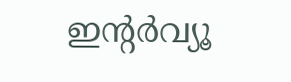ഇൻ്റർവ്യൂ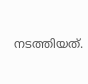നടത്തിയത്.